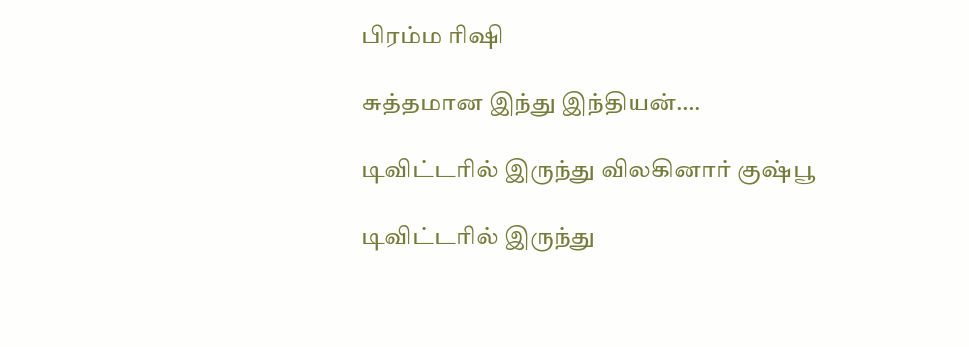பிரம்ம ரிஷி

சுத்தமான இந்து இந்தியன்….

டிவிட்டரில் இருந்து விலகினார் குஷ்பூ

டிவிட்டரில் இருந்து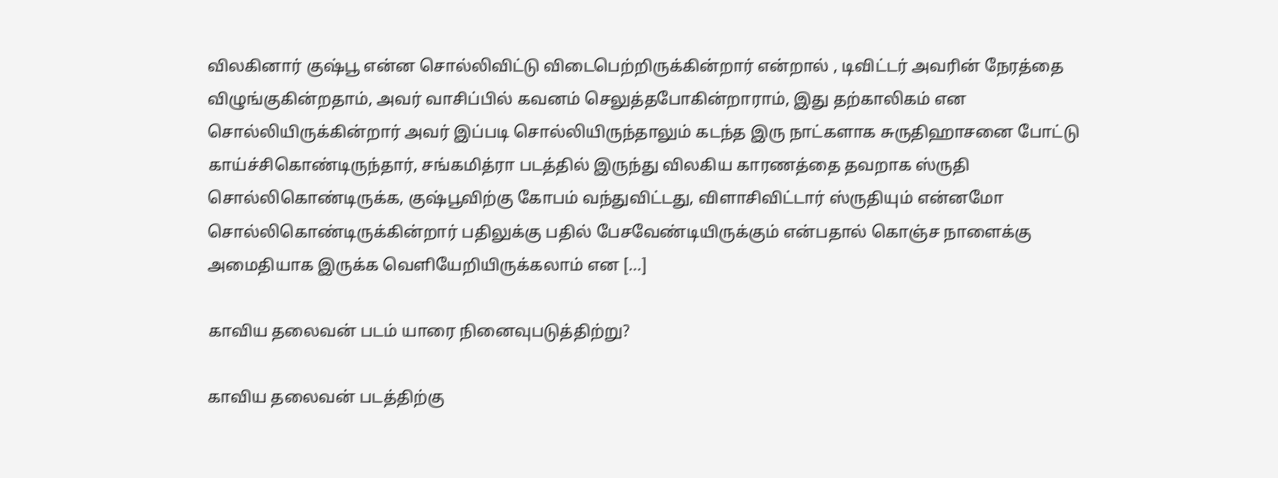விலகினார் குஷ்பூ என்ன சொல்லிவிட்டு விடைபெற்றிருக்கின்றார் என்றால் , டிவிட்டர் அவரின் நேரத்தை விழுங்குகின்றதாம், அவர் வாசிப்பில் கவனம் செலுத்தபோகின்றாராம், இது தற்காலிகம் என சொல்லியிருக்கின்றார் அவர் இப்படி சொல்லியிருந்தாலும் கடந்த இரு நாட்களாக சுருதிஹாசனை போட்டு காய்ச்சிகொண்டிருந்தார், சங்கமித்ரா படத்தில் இருந்து விலகிய காரணத்தை தவறாக ஸ்ருதி சொல்லிகொண்டிருக்க, குஷ்பூவிற்கு கோபம் வந்துவிட்டது, விளாசிவிட்டார் ஸ்ருதியும் என்னமோ சொல்லிகொண்டிருக்கின்றார் பதிலுக்கு பதில் பேசவேண்டியிருக்கும் என்பதால் கொஞ்ச நாளைக்கு அமைதியாக இருக்க வெளியேறியிருக்கலாம் என […]

காவிய தலைவன் படம் யாரை நினைவுபடுத்திற்று?

காவிய தலைவன் படத்திற்கு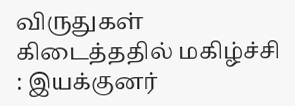விருதுகள் கிடைத்ததில் மகிழ்ச்சி : இயக்குனர்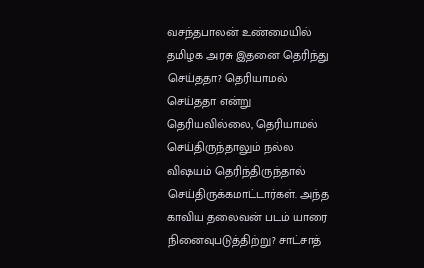வசந்தபாலன் உண்மையில் தமிழக அரசு இதனை தெரிந்து செய்ததா? தெரியாமல் செய்ததா என்று தெரியவில்லை, தெரியாமல் செய்திருந்தாலும் நல்ல விஷயம் தெரிந்திருந்தால் செய்திருக்கமாட்டார்கள். அந்த காவிய தலைவன் படம் யாரை நினைவுபடுத்திற்று? சாட்சாத்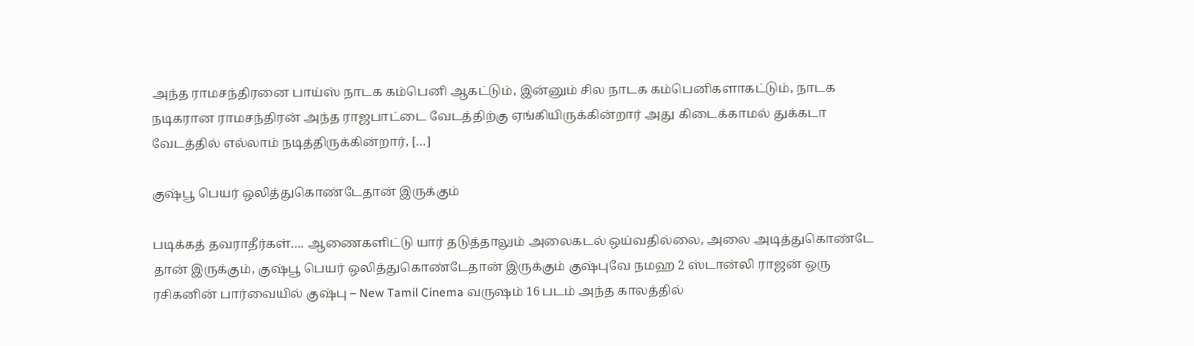அந்த ராமசந்திரனை பாய்ஸ் நாடக கம்பெனி ஆகட்டும், இன்னும் சில நாடக கம்பெனிகளாகட்டும், நாடக நடிகரான ராமசந்திரன் அந்த ராஜபாட்டை வேடத்திற்கு ஏங்கியிருக்கின்றார் அது கிடைக்காமல் துக்கடா வேடத்தில் எல்லாம் நடித்திருக்கின்றார், […]

குஷ்பூ பெயர் ஒலித்துகொண்டேதான் இருக்கும்

படிக்கத் தவராதீர்கள்…. ஆணைகளிட்டு யார் தடுத்தாலும் அலைகடல் ஒய்வதில்லை, அலை அடித்துகொண்டே தான் இருக்கும், குஷ்பூ பெயர் ஒலித்துகொண்டேதான் இருக்கும் குஷ்புவே நமஹ 2 ஸ்டான்லி ராஜன் ஒரு ரசிகனின் பார்வையில் குஷ்பு – New Tamil Cinema வருஷம் 16 படம் அந்த காலத்தில்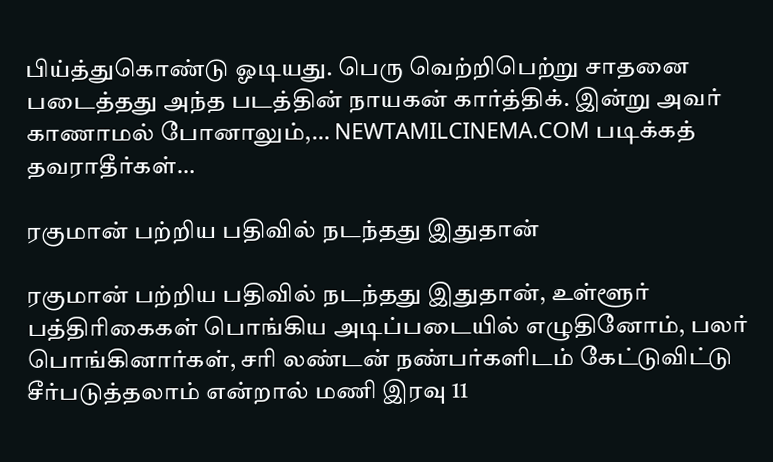பிய்த்துகொண்டு ஓடியது. பெரு வெற்றிபெற்று சாதனை படைத்தது அந்த படத்தின் நாயகன் கார்த்திக். இன்று அவர் காணாமல் போனாலும்,… NEWTAMILCINEMA.COM படிக்கத் தவராதீர்கள்…

ரகுமான் பற்றிய பதிவில் நடந்தது இதுதான்

ரகுமான் பற்றிய பதிவில் நடந்தது இதுதான், உள்ளூர் பத்திரிகைகள் பொங்கிய அடிப்படையில் எழுதினோம், பலர் பொங்கினார்கள், சரி லண்டன் நண்பர்களிடம் கேட்டுவிட்டு சீர்படுத்தலாம் என்றால் மணி இரவு 11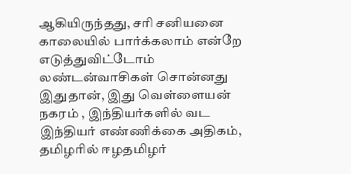ஆகியிருந்தது, சரி சனியனை காலையில் பார்க்கலாம் என்றே எடுத்துவிட்டோம் லண்டன்வாசிகள் சொன்னது இதுதான், இது வெள்ளையன் நகரம் , இந்தியர்களில் வட இந்தியர் எண்ணிக்கை அதிகம், தமிழரில் ஈழதமிழர்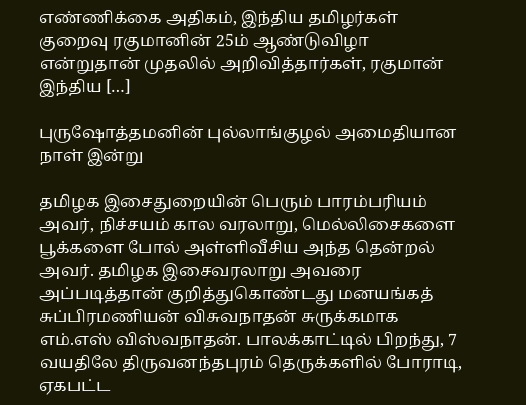எண்ணிக்கை அதிகம், இந்திய தமிழர்கள் குறைவு ரகுமானின் 25ம் ஆண்டுவிழா என்றுதான் முதலில் அறிவித்தார்கள், ரகுமான் இந்திய […]

புருஷோத்தமனின் புல்லாங்குழல் அமைதியான நாள் இன்று

தமிழக இசைதுறையின் பெரும் பாரம்பரியம் அவர், நிச்சயம் கால‌ வரலாறு, மெல்லிசைகளை பூக்களை போல் அள்ளிவீசிய அந்த தென்றல் அவர். தமிழக‌ இசைவரலாறு அவரை அப்படித்தான் குறித்துகொண்டது மனயங்கத் சுப்பிரமணியன் விசுவநாதன் சுருக்கமாக எம்.எஸ் விஸ்வநாதன். பாலக்காட்டில் பிறந்து, 7 வயதிலே திருவனந்தபுரம் தெருக்களில் போராடி, ஏகபட்ட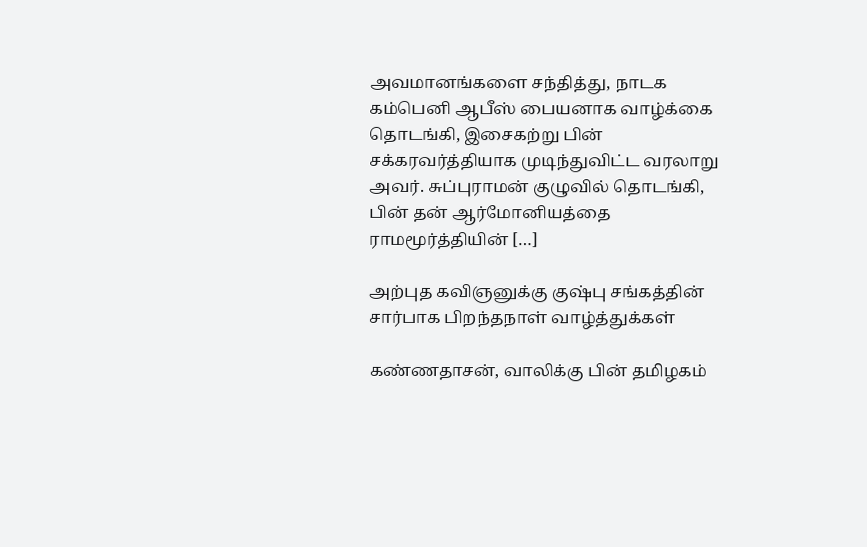அவமானங்களை சந்தித்து, நாடக கம்பெனி ஆபீஸ் பையனாக வாழ்க்கை தொடங்கி, இசைகற்று பின் சக்கரவர்த்தியாக முடிந்துவிட்ட வரலாறு அவர். சுப்புராமன் குழுவில் தொடங்கி, பின் தன் ஆர்மோனியத்தை ராமமூர்த்தியின் […]

அற்புத கவிஞனுக்கு குஷ்பு சங்கத்தின் சார்பாக பிறந்தநாள் வாழ்த்துக்கள்

கண்ணதாசன், வாலிக்கு பின் தமிழகம்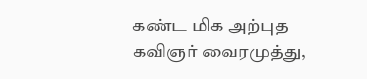கண்ட மிக அற்புத கவிஞர் வைரமுத்து,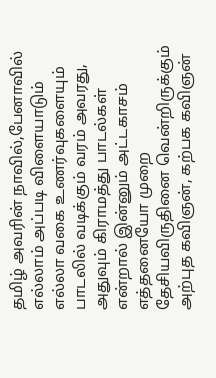தமிழ் அவரின் நாவில்,பேனாவில் எல்லாம் அப்படி விளையாடும் எல்லா வகை உணர்வுகளையும் பாடலில் வடிக்கும் வரம் அவரது, அதுவும் கிராமத்து பாடல்கள் என்றால் இன்னும் அட்டகாசம் எத்தனையோ முறை தேசியவிருதினை வென்றிருக்கும் அற்புத கவிஞன், கற்பக கவிஞன்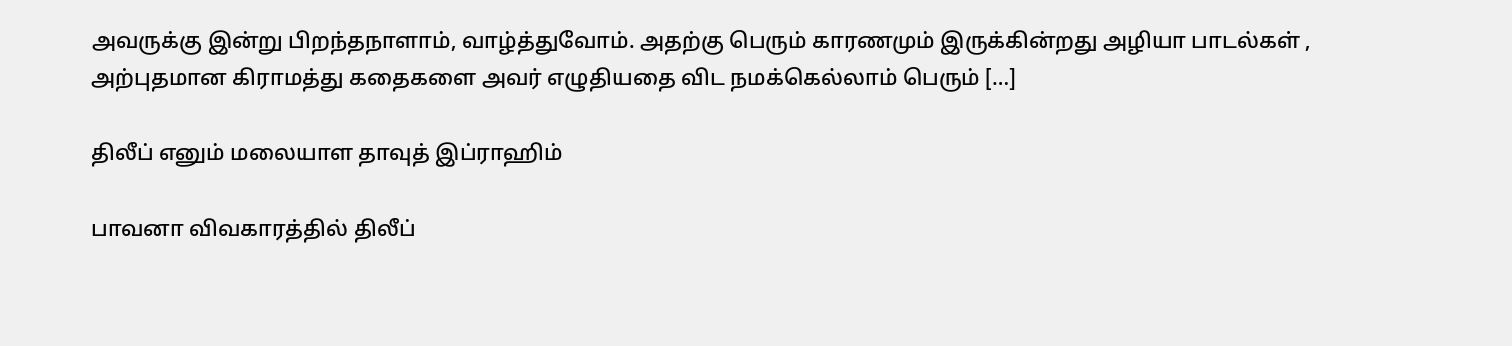அவருக்கு இன்று பிறந்தநாளாம், வாழ்த்துவோம். அதற்கு பெரும் காரணமும் இருக்கின்றது அழியா பாடல்கள் , அற்புதமான கிராமத்து கதைகளை அவர் எழுதியதை விட நமக்கெல்லாம் பெரும் […]

திலீப் எனும் மலையாள தாவுத் இப்ராஹிம்

பாவனா விவகாரத்தில் திலீப்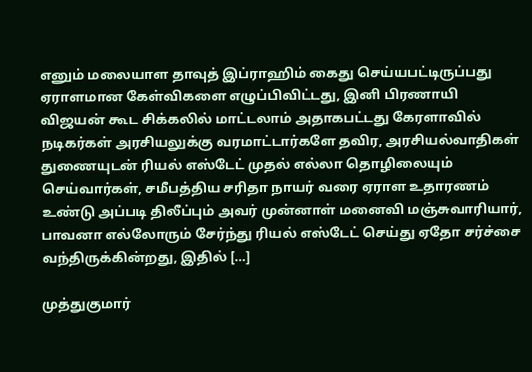எனும் மலையாள தாவுத் இப்ராஹிம் கைது செய்யபட்டிருப்பது ஏராளமான கேள்விகளை எழுப்பிவிட்டது, இனி பிரணாயி விஜயன் கூட சிக்கலில் மாட்டலாம் அதாகபட்டது கேரளாவில் நடிகர்கள் அரசியலுக்கு வரமாட்டார்களே தவிர, அரசியல்வாதிகள் துணையுடன் ரியல் எஸ்டேட் முதல் எல்லா தொழிலையும் செய்வார்கள், சமீபத்திய சரிதா நாயர் வரை ஏராள உதாரணம் உண்டு அப்படி திலீப்பும் அவர் முன்னாள் மனைவி மஞ்சுவாரியார், பாவனா எல்லோரும் சேர்ந்து ரியல் எஸ்டேட் செய்து ஏதோ சர்ச்சை வந்திருக்கின்றது, இதில் […]

முத்துகுமார்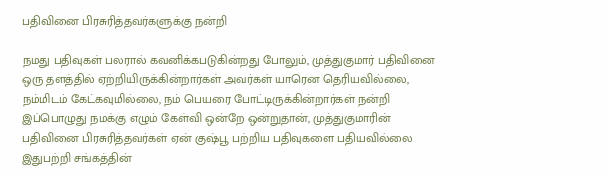பதிவினை பிரசுரித்தவர்களுக்கு நன்றி

நமது பதிவுகள் பலரால் கவனிக்கபடுகின்றது போலும், முத்துகுமார் பதிவினை ஒரு தளத்தில் ஏற்றியிருக்கின்றார்கள் அவர்கள் யாரென தெரியவில்லை, நம்மிடம் கேட்கவுமில்லை, நம் பெயரை போட்டிருக்கின்றார்கள் நன்றி இப்பொழுது நமக்கு எழும் கேள்வி ஒன்றே ஒன்றுதான், முத்துகுமாரின் பதிவினை பிரசுரித்தவர்கள் ஏன் குஷ்பூ பற்றிய பதிவுகளை பதியவில்லை இதுபற்றி சங்கத்தின்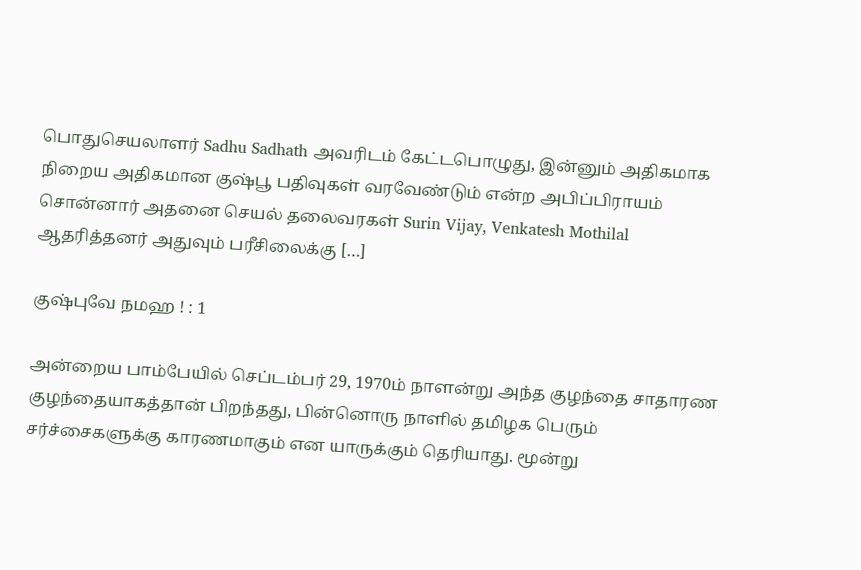பொதுசெயலாளர் Sadhu Sadhath அவரிடம் கேட்டபொழுது, இன்னும் அதிகமாக நிறைய அதிகமான குஷ்பூ பதிவுகள் வரவேண்டும் என்ற அபிப்பிராயம் சொன்னார் அதனை செயல் தலைவரகள் Surin Vijay, Venkatesh Mothilal ஆதரித்தனர் அதுவும் பரீசிலைக்கு […]

குஷ்புவே நமஹ ! : 1

அன்றைய பாம்பேயில் செப்டம்பர் 29, 1970ம் நாளன்று அந்த குழந்தை சாதாரண குழந்தையாகத்தான் பிறந்தது, பின்னொரு நாளில் தமிழக பெரும் சர்ச்சைகளுக்கு காரணமாகும் என யாருக்கும் தெரியாது. மூன்று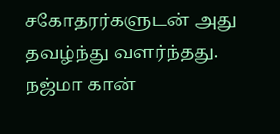சகோதரர்களுடன் அது தவழ்ந்து வளர்ந்தது. நஜ்மா கான்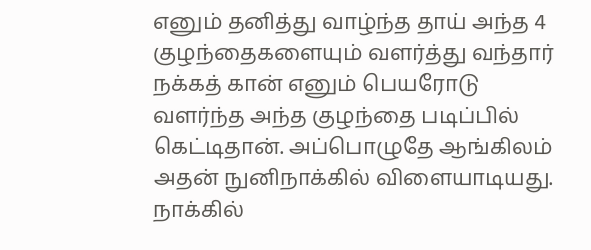எனும் தனித்து வாழ்ந்த தாய் அந்த 4 குழந்தைகளையும் வளர்த்து வந்தார் நக்கத் கான் எனும் பெயரோடு வளர்ந்த அந்த குழந்தை படிப்பில் கெட்டிதான். அப்பொழுதே ஆங்கிலம் அதன் நுனிநாக்கில் விளையாடியது. நாக்கில்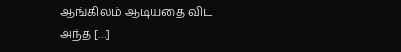ஆங்கிலம் ஆடியதை விட அந்த […]